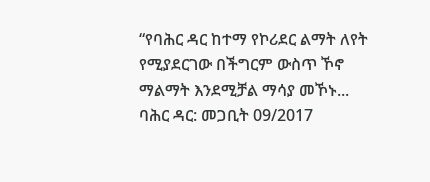“የባሕር ዳር ከተማ የኮሪደር ልማት ለየት የሚያደርገው በችግርም ውስጥ ኾኖ ማልማት እንደሚቻል ማሳያ መኾኑ...
ባሕር ዳር: መጋቢት 09/2017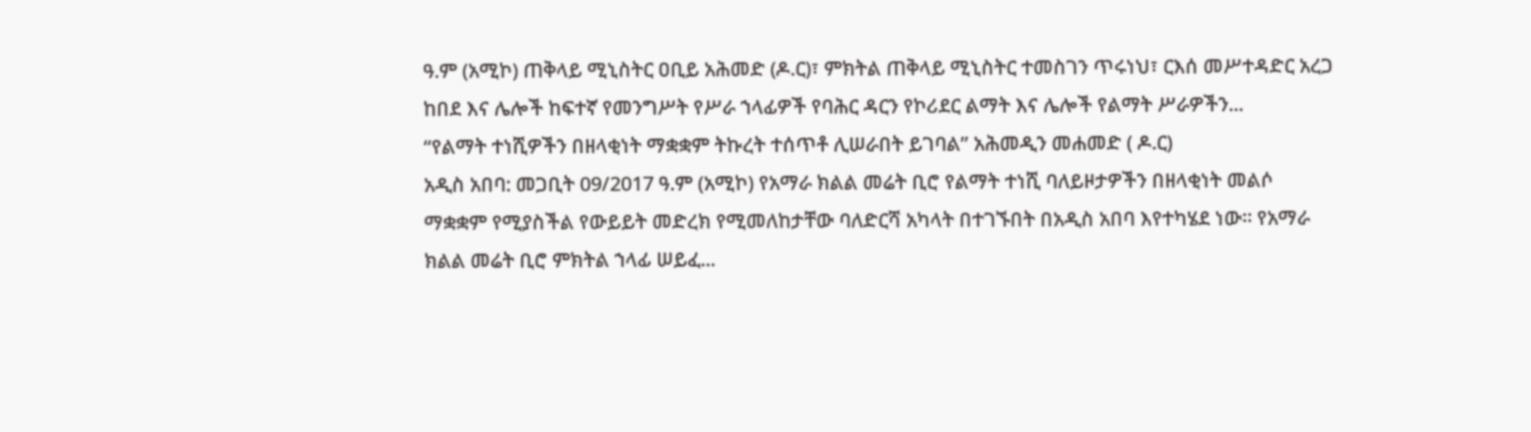ዓ.ም (አሚኮ) ጠቅላይ ሚኒስትር ዐቢይ አሕመድ (ዶ.ር)፣ ምክትል ጠቅላይ ሚኒስትር ተመስገን ጥሩነህ፣ ርእሰ መሥተዳድር አረጋ ከበደ እና ሌሎች ከፍተኛ የመንግሥት የሥራ ኀላፊዎች የባሕር ዳርን የኮሪደር ልማት እና ሌሎች የልማት ሥራዎችን...
“የልማት ተነሺዎችን በዘላቂነት ማቋቋም ትኩረት ተሰጥቶ ሊሠራበት ይገባል” አሕመዲን መሐመድ ( ዶ.ር)
አዲስ አበባ: መጋቢት 09/2017 ዓ.ም (አሚኮ) የአማራ ክልል መሬት ቢሮ የልማት ተነሺ ባለይዞታዎችን በዘላቂነት መልሶ ማቋቋም የሚያስችል የውይይት መድረክ የሚመለከታቸው ባለድርሻ አካላት በተገኙበት በአዲስ አበባ እየተካሄደ ነው። የአማራ ክልል መሬት ቢሮ ምክትል ኀላፊ ሠይፈ...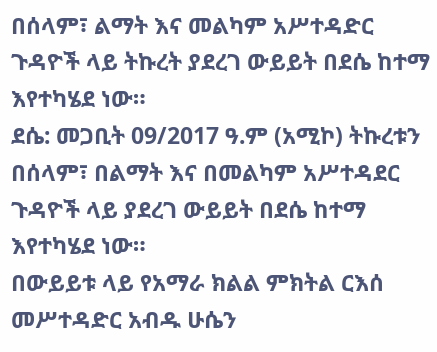በሰላም፣ ልማት እና መልካም አሥተዳድር ጉዳዮች ላይ ትኩረት ያደረገ ውይይት በደሴ ከተማ እየተካሄደ ነው።
ደሴ: መጋቢት 09/2017 ዓ.ም (አሚኮ) ትኩረቱን በሰላም፣ በልማት እና በመልካም አሥተዳደር ጉዳዮች ላይ ያደረገ ውይይት በደሴ ከተማ እየተካሄደ ነው።
በውይይቱ ላይ የአማራ ክልል ምክትል ርእሰ መሥተዳድር አብዱ ሁሴን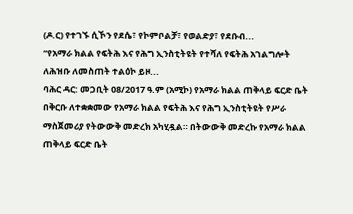(ዶ.ር) የተገኙ ሲኾን የደሴ፣ የኮምቦልቻ፣ የወልድያ፣ የደቡብ...
“የአማራ ክልል የፍትሕ እና የሕግ ኢንስቲትዩት የተሻለ የፍትሕ አገልግሎት ለሕዝቡ ለመስጠት ተልዕኮ ይዞ...
ባሕር ዳር: መጋቢት 08/2017 ዓ.ም (አሚኮ) የአማራ ክልል ጠቅላይ ፍርድ ቤት በቅርቡ ለተቋቋመው የአማራ ክልል የፍትሕ እና የሕግ ኢንስቲትዩት የሥራ ማስጀመሪያ የትውውቅ መድረክ አካሂዷል። በትውውቅ መድረኩ የአማራ ክልል ጠቅላይ ፍርድ ቤት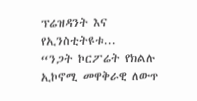ፕሬዝዳንት እና የኢንስቲትዩቱ...
“ንጋት ኮርፖሬት የክልሉ ኢኮኖሚ መዋቅራዊ ለውጥ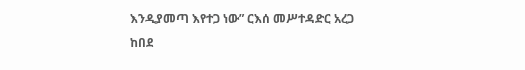እንዲያመጣ እየተጋ ነው” ርእሰ መሥተዳድር አረጋ ከበደ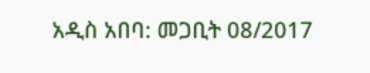አዲስ አበባ: መጋቢት 08/2017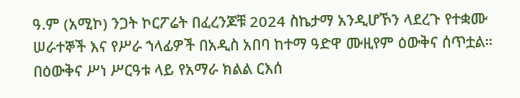ዓ.ም (አሚኮ) ንጋት ኮርፖሬት በፈረንጆቹ 2024 ስኬታማ አንዲሆኾን ላደረጉ የተቋሙ ሠራተኞች እና የሥራ ኀላፊዎች በአዲስ አበባ ከተማ ዓድዋ ሙዚየም ዕውቅና ሰጥቷል።
በዕውቅና ሥነ ሥርዓቱ ላይ የአማራ ክልል ርእሰ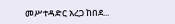መሥተዳድር አረጋ ከበደ...